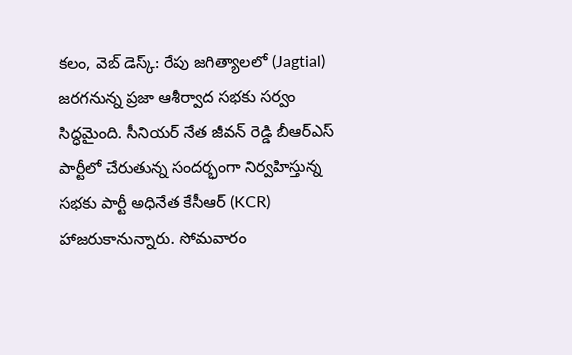కలం, వెబ్ డెస్క్: రేపు జగిత్యాలలో (Jagtial) జరగనున్న ప్రజా ఆశీర్వాద సభకు సర్వం సిద్ధమైంది. సీనియర్ నేత జీవన్ రెడ్డి బీఆర్ఎస్ పార్టీలో చేరుతున్న సందర్భంగా నిర్వహిస్తున్న సభకు పార్టీ అధినేత కేసీఆర్ (KCR) హాజరుకానున్నారు. సోమవారం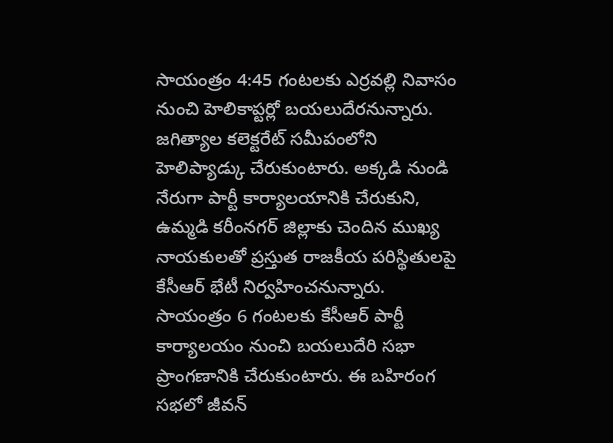సాయంత్రం 4:45 గంటలకు ఎర్రవల్లి నివాసం నుంచి హెలికాప్టర్లో బయలుదేరనున్నారు. జగిత్యాల కలెక్టరేట్ సమీపంలోని హెలిప్యాడ్కు చేరుకుంటారు. అక్కడి నుండి నేరుగా పార్టీ కార్యాలయానికి చేరుకుని, ఉమ్మడి కరీంనగర్ జిల్లాకు చెందిన ముఖ్య నాయకులతో ప్రస్తుత రాజకీయ పరిస్థితులపై కేసీఆర్ భేటీ నిర్వహించనున్నారు.
సాయంత్రం 6 గంటలకు కేసీఆర్ పార్టీ కార్యాలయం నుంచి బయలుదేరి సభా ప్రాంగణానికి చేరుకుంటారు. ఈ బహిరంగ సభలో జీవన్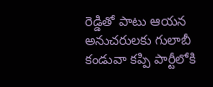రెడ్డితో పాటు ఆయన అనుచరులకు గులాబీ కండువా కప్పి పార్టీలోకి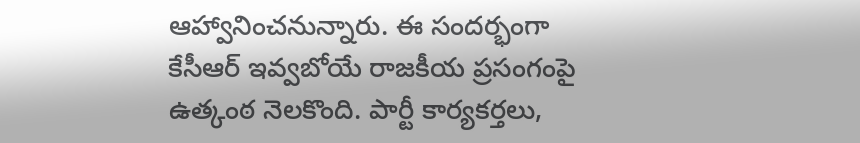ఆహ్వానించనున్నారు. ఈ సందర్భంగా కేసీఆర్ ఇవ్వబోయే రాజకీయ ప్రసంగంపై ఉత్కంఠ నెలకొంది. పార్టీ కార్యకర్తలు,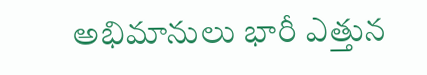అభిమానులు భారీ ఎత్తున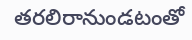తరలిరానుండటంతో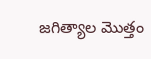జగిత్యాల మొత్తం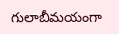గులాబీమయంగా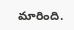మారింది.